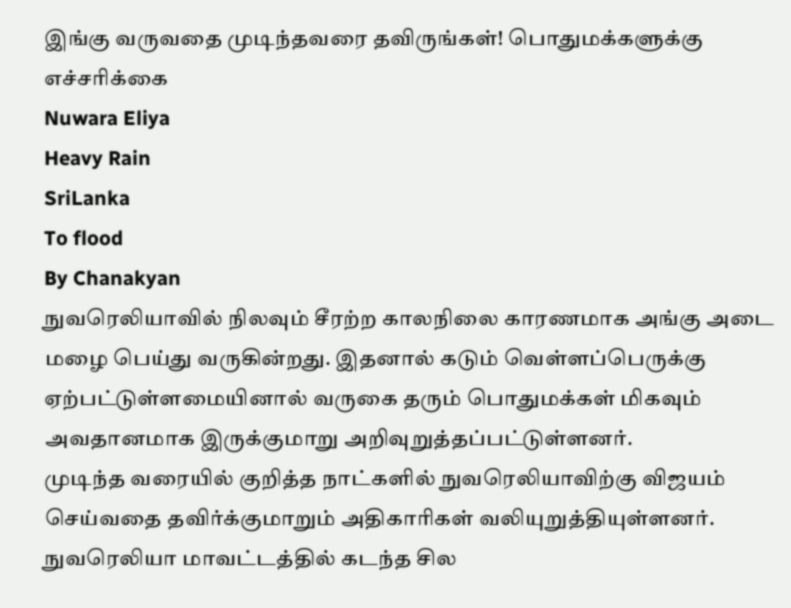இங்கு வருவதை முடிந்தவரை தவிருங்கள்! பொதுமக்களுக்கு எச்சரிக்கை
Nuwara Eliya
Heavy Rain
SriLanka
To flood
By Chanakyan
நுவரெலியாவில் நிலவும் சீரற்ற காலநிலை காரணமாக அங்கு அடை மழை பெய்து வருகின்றது. இதனால் கடும் வெள்ளப்பெருக்கு ஏற்பட்டுள்ளமையினால் வருகை தரும் பொதுமக்கள் மிகவும் அவதானமாக இருக்குமாறு அறிவுறுத்தப்பட்டுள்ளனர்.
முடிந்த வரையில் குறித்த நாட்களில் நுவரெலியாவிற்கு விஜயம் செய்வதை தவிர்க்குமாறும் அதிகாரிகள் வலியுறுத்தியுள்ளனர்.
நுவரெலியா மாவட்டத்தில் கடந்த சில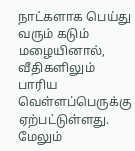நாட்களாக பெய்து வரும் கடும் மழையினால், வீதிகளிலும் பாரிய வெள்ளப்பெருக்கு ஏற்பட்டுள்ளது. மேலும்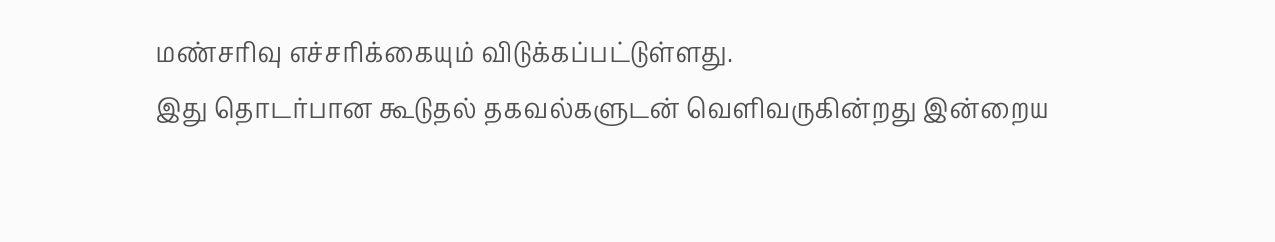மண்சரிவு எச்சரிக்கையும் விடுக்கப்பட்டுள்ளது.
இது தொடர்பான கூடுதல் தகவல்களுடன் வெளிவருகின்றது இன்றைய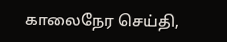காலைநேர செய்தி,